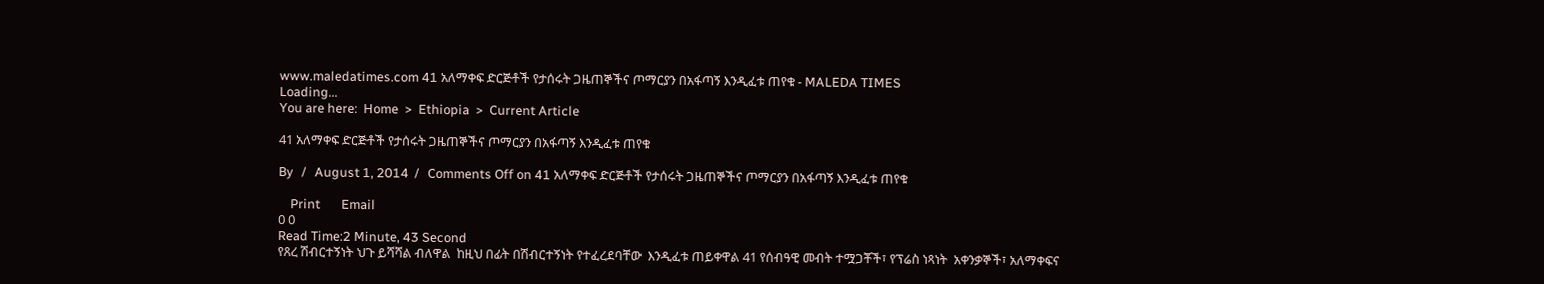www.maledatimes.com 41 አለማቀፍ ድርጅቶች የታሰሩት ጋዜጠኞችና ጦማርያን በአፋጣኝ እንዲፈቱ ጠየቁ - MALEDA TIMES
Loading...
You are here:  Home  >  Ethiopia  >  Current Article

41 አለማቀፍ ድርጅቶች የታሰሩት ጋዜጠኞችና ጦማርያን በአፋጣኝ እንዲፈቱ ጠየቁ

By   /   August 1, 2014  /   Comments Off on 41 አለማቀፍ ድርጅቶች የታሰሩት ጋዜጠኞችና ጦማርያን በአፋጣኝ እንዲፈቱ ጠየቁ

    Print       Email
0 0
Read Time:2 Minute, 43 Second
የጸረ ሽብርተኝነት ህጉ ይሻሻል ብለዋል  ከዚህ በፊት በሽብርተኝነት የተፈረደባቸው  እንዲፈቱ ጠይቀዋል 41 የሰብዓዊ መብት ተሟጋቾች፣ የፕሬስ ነጻነት  አቀንቃኞች፣ አለማቀፍና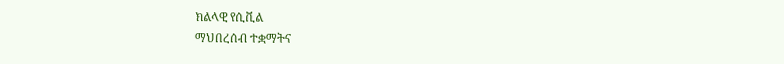ክልላዊ የሲቪል
ማህበረሰብ ተቋማትና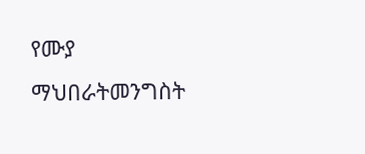የሙያ ማህበራትመንግስት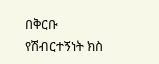በቅርቡ የሽብርተኝነት ክስ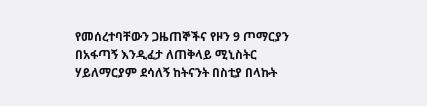የመሰረተባቸውን ጋዜጠኞችና የዞን 9 ጦማርያን  በአፋጣኝ እንዲፈታ ለጠቅላይ ሚኒስትር
ሃይለማርያም ደሳለኝ ከትናንት በስቲያ በላኩት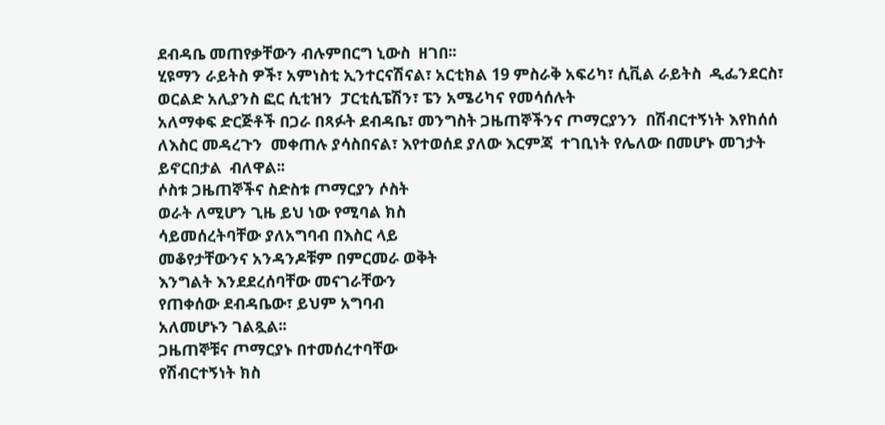ደብዳቤ መጠየቃቸውን ብሉምበርግ ኒውስ  ዘገበ፡፡
ሂዩማን ራይትስ ዎች፣ አምነስቲ ኢንተርናሽናል፣ አርቲክል 19 ምስራቅ አፍሪካ፣ ሲቪል ራይትስ  ዲፌንደርስ፣ ወርልድ አሊያንስ ፎር ሲቲዝን  ፓርቲሲፔሽን፣ ፔን አሜሪካና የመሳሰሉት
አለማቀፍ ድርጅቶች በጋራ በጻፉት ደብዳቤ፣ መንግስት ጋዜጠኞችንና ጦማርያንን  በሽብርተኝነት እየከሰሰ ለእስር መዳረጉን  መቀጠሉ ያሳስበናል፣ እየተወሰደ ያለው እርምጃ  ተገቢነት የሌለው በመሆኑ መገታት ይኖርበታል  ብለዋል፡፡
ሶስቱ ጋዜጠኞችና ስድስቱ ጦማርያን ሶስት
ወራት ለሚሆን ጊዜ ይህ ነው የሚባል ክስ
ሳይመሰረትባቸው ያለአግባብ በእስር ላይ
መቆየታቸውንና አንዳንዶቹም በምርመራ ወቅት
እንግልት እንደደረሰባቸው መናገራቸውን
የጠቀሰው ደብዳቤው፣ ይህም አግባብ
አለመሆኑን ገልጿል፡፡
ጋዜጠኞቹና ጦማርያኑ በተመሰረተባቸው
የሽብርተኝነት ክስ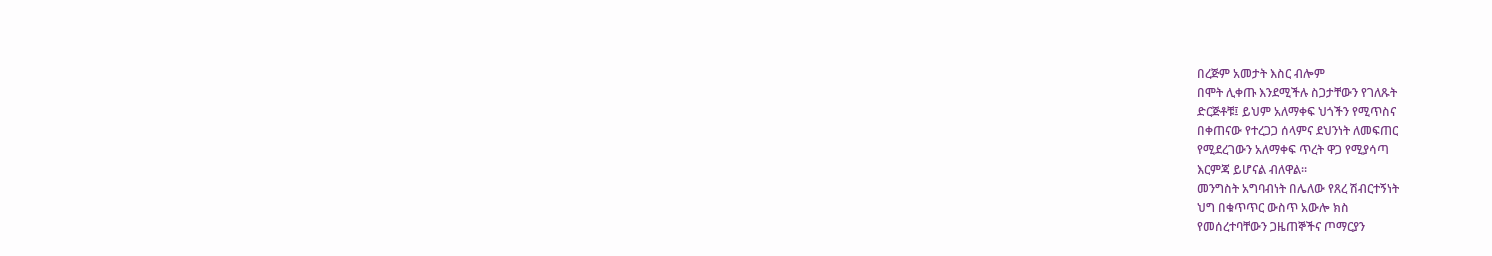በረጅም አመታት እስር ብሎም
በሞት ሊቀጡ እንደሚችሉ ስጋታቸውን የገለጹት
ድርጅቶቹ፤ ይህም አለማቀፍ ህጎችን የሚጥስና
በቀጠናው የተረጋጋ ሰላምና ደህንነት ለመፍጠር
የሚደረገውን አለማቀፍ ጥረት ዋጋ የሚያሳጣ
እርምጃ ይሆናል ብለዋል፡፡
መንግስት አግባብነት በሌለው የጸረ ሽብርተኝነት
ህግ በቁጥጥር ውስጥ አውሎ ክስ
የመሰረተባቸውን ጋዜጠኞችና ጦማርያን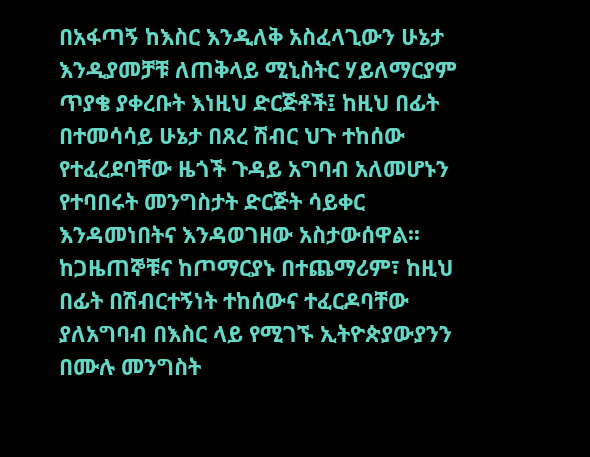በአፋጣኝ ከእስር እንዲለቅ አስፈላጊውን ሁኔታ
እንዲያመቻቹ ለጠቅላይ ሚኒስትር ሃይለማርያም
ጥያቄ ያቀረቡት እነዚህ ድርጅቶች፤ ከዚህ በፊት
በተመሳሳይ ሁኔታ በጸረ ሽብር ህጉ ተከሰው
የተፈረደባቸው ዜጎች ጉዳይ አግባብ አለመሆኑን
የተባበሩት መንግስታት ድርጅት ሳይቀር
እንዳመነበትና እንዳወገዘው አስታውሰዋል፡፡
ከጋዜጠኞቹና ከጦማርያኑ በተጨማሪም፣ ከዚህ
በፊት በሽብርተኝነት ተከሰውና ተፈርዶባቸው
ያለአግባብ በእስር ላይ የሚገኙ ኢትዮጵያውያንን
በሙሉ መንግስት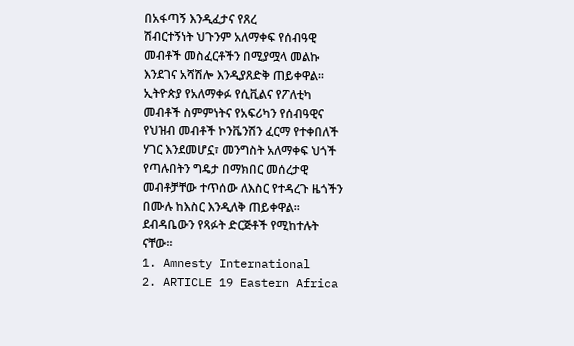በአፋጣኝ እንዲፈታና የጸረ
ሽብርተኝነት ህጉንም አለማቀፍ የሰብዓዊ
መብቶች መስፈርቶችን በሚያሟላ መልኩ
እንደገና አሻሽሎ እንዲያጸድቅ ጠይቀዋል፡፡
ኢትዮጵያ የአለማቀፉ የሲቪልና የፖለቲካ
መብቶች ስምምነትና የአፍሪካን የሰብዓዊና
የህዝብ መብቶች ኮንቬንሽን ፈርማ የተቀበለች
ሃገር እንደመሆኗ፣ መንግስት አለማቀፍ ህጎች
የጣሉበትን ግዴታ በማክበር መሰረታዊ
መብቶቻቸው ተጥሰው ለእስር የተዳረጉ ዜጎችን
በሙሉ ከእስር እንዲለቅ ጠይቀዋል፡፡
ደብዳቤውን የጻፉት ድርጅቶች የሚከተሉት
ናቸው፡፡
1. Amnesty International
2. ARTICLE 19 Eastern Africa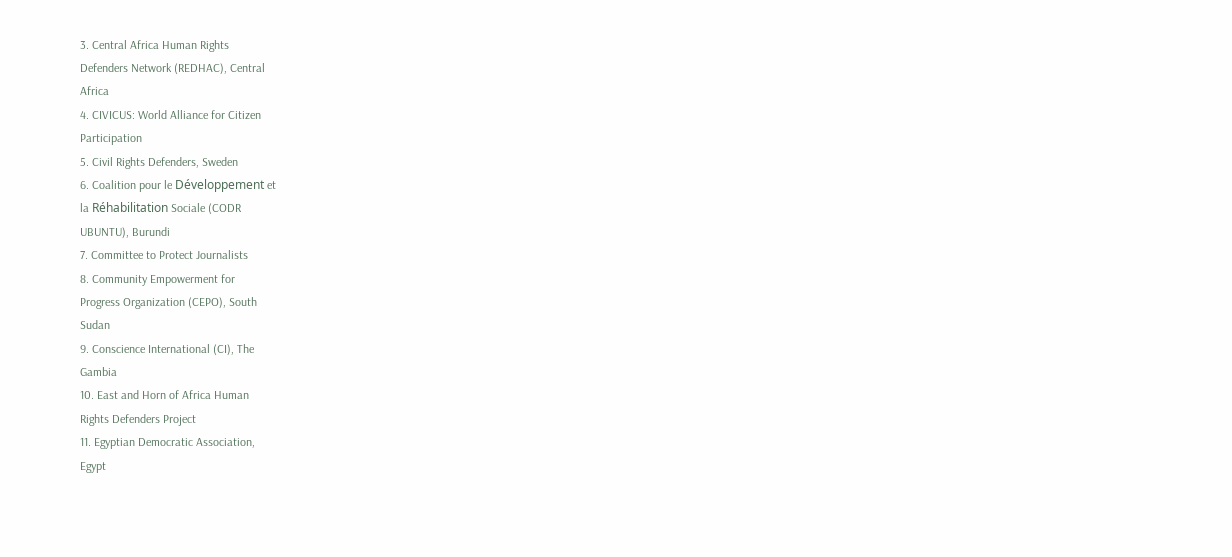3. Central Africa Human Rights
Defenders Network (REDHAC), Central
Africa
4. CIVICUS: World Alliance for Citizen
Participation
5. Civil Rights Defenders, Sweden
6. Coalition pour le Développement et
la Réhabilitation Sociale (CODR
UBUNTU), Burundi
7. Committee to Protect Journalists
8. Community Empowerment for
Progress Organization (CEPO), South
Sudan
9. Conscience International (CI), The
Gambia
10. East and Horn of Africa Human
Rights Defenders Project
11. Egyptian Democratic Association,
Egypt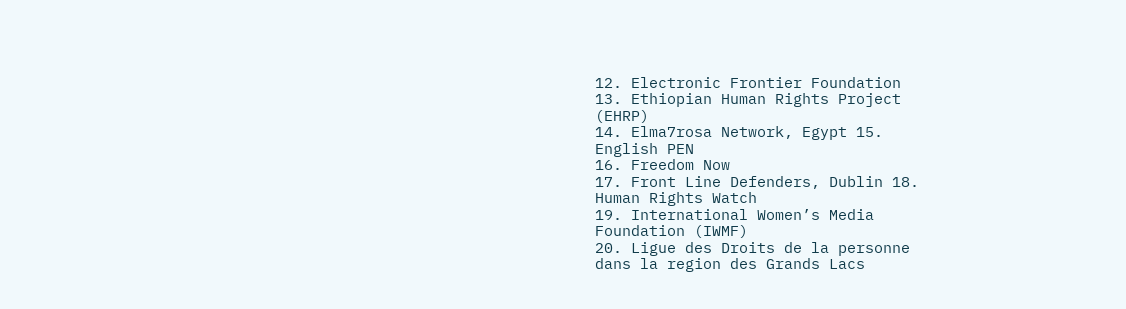12. Electronic Frontier Foundation
13. Ethiopian Human Rights Project
(EHRP)
14. Elma7rosa Network, Egypt 15.
English PEN
16. Freedom Now
17. Front Line Defenders, Dublin 18.
Human Rights Watch
19. International Women’s Media
Foundation (IWMF)
20. Ligue des Droits de la personne
dans la region des Grands Lacs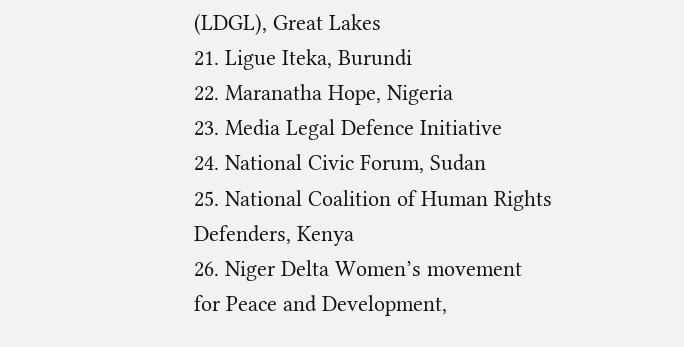(LDGL), Great Lakes
21. Ligue Iteka, Burundi
22. Maranatha Hope, Nigeria
23. Media Legal Defence Initiative
24. National Civic Forum, Sudan
25. National Coalition of Human Rights
Defenders, Kenya
26. Niger Delta Women’s movement
for Peace and Development,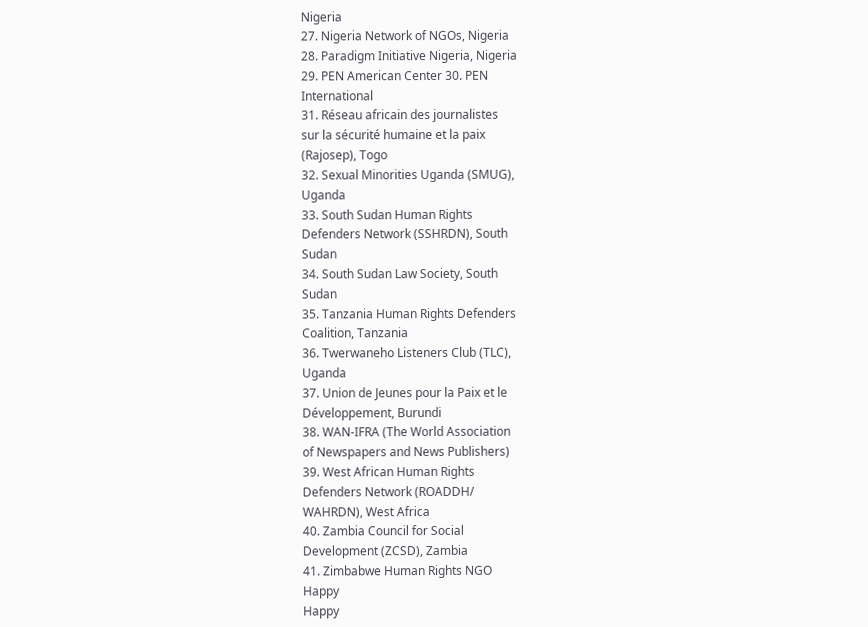Nigeria
27. Nigeria Network of NGOs, Nigeria
28. Paradigm Initiative Nigeria, Nigeria
29. PEN American Center 30. PEN
International
31. Réseau africain des journalistes
sur la sécurité humaine et la paix
(Rajosep), Togo
32. Sexual Minorities Uganda (SMUG),
Uganda
33. South Sudan Human Rights
Defenders Network (SSHRDN), South
Sudan
34. South Sudan Law Society, South
Sudan
35. Tanzania Human Rights Defenders
Coalition, Tanzania
36. Twerwaneho Listeners Club (TLC),
Uganda
37. Union de Jeunes pour la Paix et le
Développement, Burundi
38. WAN-IFRA (The World Association
of Newspapers and News Publishers)
39. West African Human Rights
Defenders Network (ROADDH/
WAHRDN), West Africa
40. Zambia Council for Social
Development (ZCSD), Zambia
41. Zimbabwe Human Rights NGO
Happy
Happy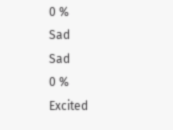0 %
Sad
Sad
0 %
Excited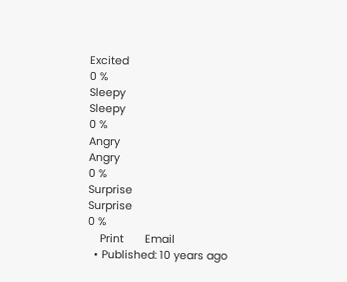Excited
0 %
Sleepy
Sleepy
0 %
Angry
Angry
0 %
Surprise
Surprise
0 %
    Print       Email
  • Published: 10 years ago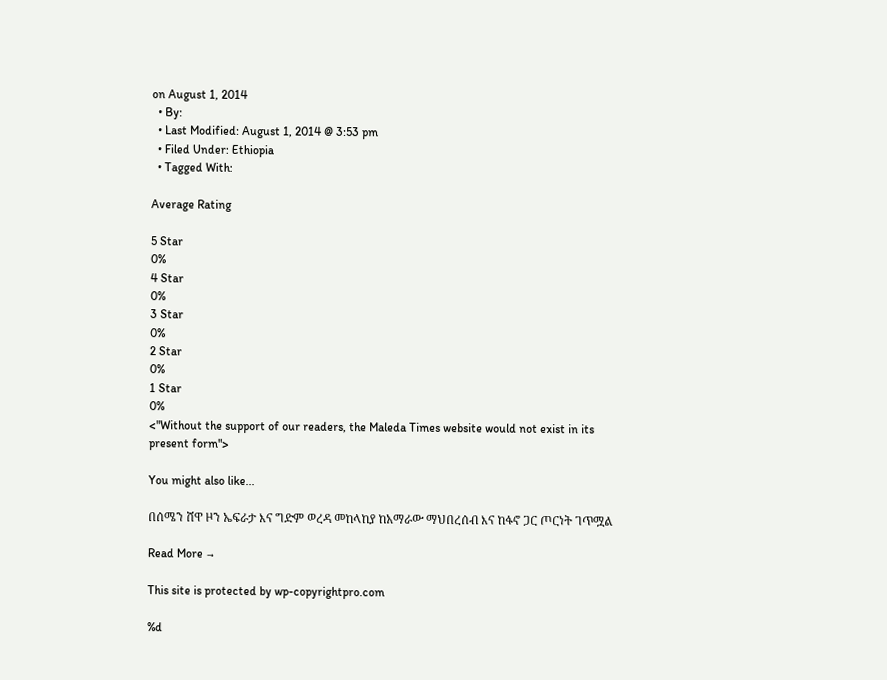on August 1, 2014
  • By:
  • Last Modified: August 1, 2014 @ 3:53 pm
  • Filed Under: Ethiopia
  • Tagged With:

Average Rating

5 Star
0%
4 Star
0%
3 Star
0%
2 Star
0%
1 Star
0%
<"Without the support of our readers, the Maleda Times website would not exist in its present form">

You might also like...

በሰሜን ሸዋ ዞን ኤፍራታ እና ግድም ወረዳ መከላከያ ከአማራው ማህበረሰብ እና ከፋኖ ጋር ጦርነት ገጥሟል

Read More →

This site is protected by wp-copyrightpro.com

%d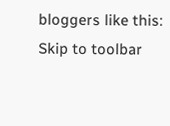bloggers like this:
Skip to toolbar